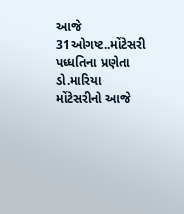આજે 31ઓગષ્ટ..મોંટેસરી પધ્ધતિના પ્રણેતા ડો.મારિયા મોંટેસરીનો આજે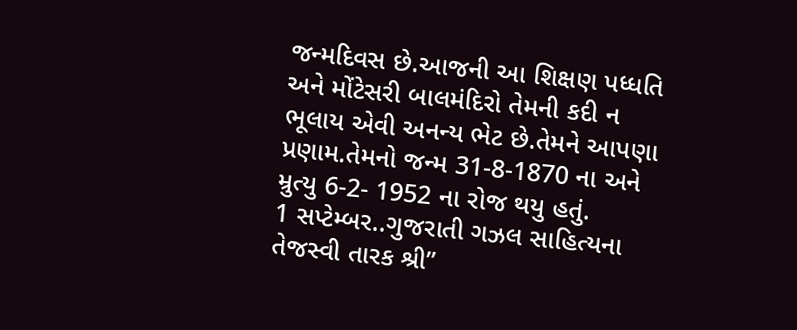જન્મદિવસ છે.આજની આ શિક્ષણ પધ્ધતિ અને મોંટેસરી બાલમંદિરો તેમની કદી ન ભૂલાય એવી અનન્ય ભેટ છે.તેમને આપણા પ્રણામ.તેમનો જન્મ 31-8-1870 ના અને મ્રુત્યુ 6-2- 1952 ના રોજ થયુ હતું.
1 સપ્ટેમ્બર..ગુજરાતી ગઝલ સાહિત્યના તેજસ્વી તારક શ્રી”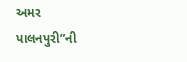અમર પાલનપુરી”ની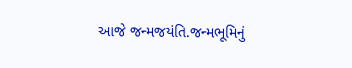આજે જન્મજયંતિ.જન્મભૂમિનું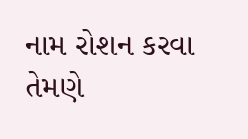નામ રોશન કરવા તેમણે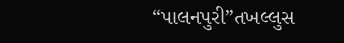“પાલનપુરી”તખલ્લુસ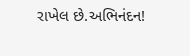રાખેલ છે.અભિનંદન!